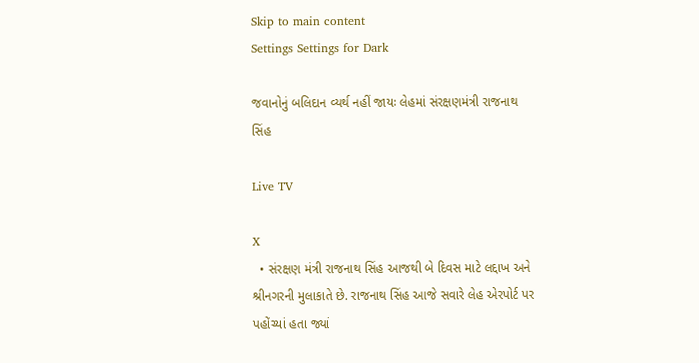Skip to main content
Settings Settings for Dark

જવાનોનું બલિદાન વ્યર્થ નહીં જાયઃ લેહમાં સંરક્ષણમંત્રી રાજનાથ સિંહ

Live TV

X
  • સંરક્ષણ મંત્રી રાજનાથ સિંહ આજથી બે દિવસ માટે લદ્દાખ અને શ્રીનગરની મુલાકાતે છે. રાજનાથ સિંહ આજે સવારે લેહ એરપોર્ટ પર પહોંચ્યાં હતા જ્યાં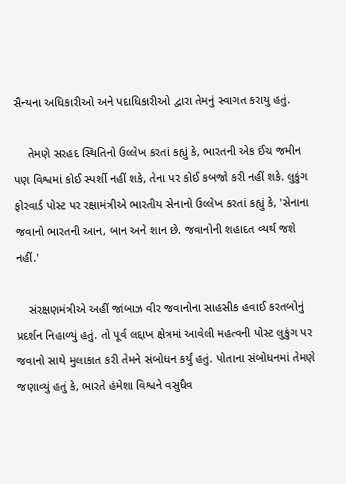સૈન્યના અધિકારીઓ અને પદાધિકારીઓ દ્વારા તેમનું સ્વાગત કરાયુ હતું.

    તેમણે સરહદ સ્થિતિનો ઉલ્લેખ કરતાં કહ્યું કે, ભારતની એક ઈંચ જમીન પણ વિશ્વમાં કોઈ સ્પર્શી નહીં શકે, તેના પર કોઈ કબજો કરી નહીં શકે. લુકુંગ ફોરવાર્ડ પોસ્ટ પર રક્ષામંત્રીએ ભારતીય સેનાનો ઉલ્લેખ કરતાં કહ્યું કે, 'સેનાના જવાનો ભારતની આન, બાન અને શાન છે. જવાનોની શહાદત વ્યર્થ જશે નહીં.'

    સંરક્ષણમંત્રીએ અહીં જાંબાઝ વીર જવાનોના સાહસીક હવાઈ કરતબોનું પ્રદર્શન નિહાળ્યું હતું. તો પૂર્વ લદ્દાખ ક્ષેત્રમાં આવેલી મહત્વની પોસ્ટ લુકુંગ પર જવાનો સાથે મુલાકાત કરી તેમને સંબોધન કર્યું હતું. પોતાના સંબોધનમાં તેમણે જણાવ્યું હતું કે, ભારતે હંમેશા વિશ્વને વસુધૈવ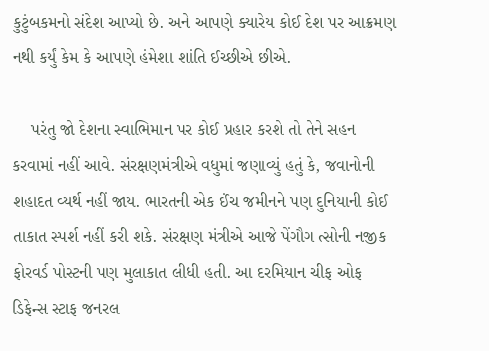કુટુંબકમનો સંદેશ આપ્યો છે. અને આપણે ક્યારેય કોઈ દેશ પર આક્રમણ નથી કર્યું કેમ કે આપણે હંમેશા શાંતિ ઈચ્છીએ છીએ.

    પરંતુ જો દેશના સ્વાભિમાન પર કોઈ પ્રહાર કરશે તો તેને સહન કરવામાં નહીં આવે. સંરક્ષણમંત્રીએ વધુમાં જણાવ્યું હતું કે, જવાનોની શહાદત વ્યર્થ નહીં જાય. ભારતની એક ઈંચ જમીનને પણ દુનિયાની કોઈ તાકાત સ્પર્શ નહીં કરી શકે. સંરક્ષણ મંત્રીએ આજે પેંગૌગ ત્સોની નજીક ફોરવર્ડ પોસ્ટની પણ મુલાકાત લીધી હતી. આ દરમિયાન ચીફ ઓફ ડિફેન્સ સ્ટાફ જનરલ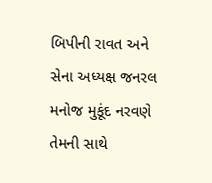બિપીની રાવત અને સેના અધ્યક્ષ જનરલ મનોજ મુકૂંદ નરવણે તેમની સાથે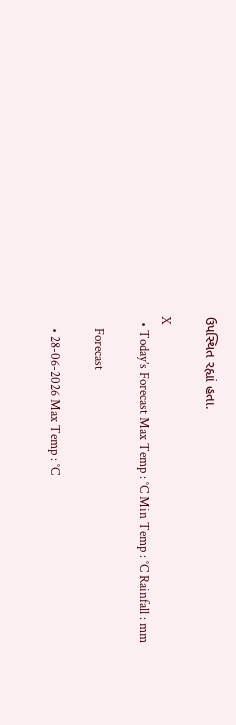ઉપસ્થિત રહ્યાં હતા.

X
  • Today’s Forecast Max Temp : °C Min Temp : °C Rainfall : mm

    Forecast

    • 28-06-2026 Max Temp : °C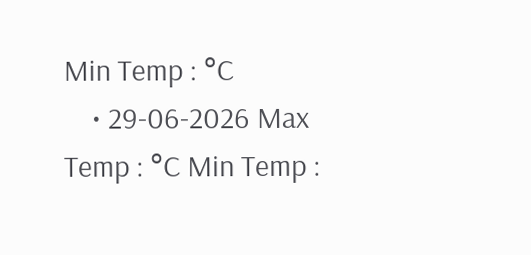Min Temp : °C
    • 29-06-2026 Max Temp : °C Min Temp :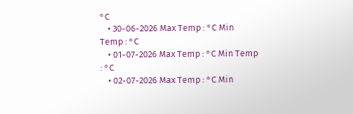°C
    • 30-06-2026 Max Temp : °C Min Temp : °C
    • 01-07-2026 Max Temp : °C Min Temp : °C
    • 02-07-2026 Max Temp : °C Min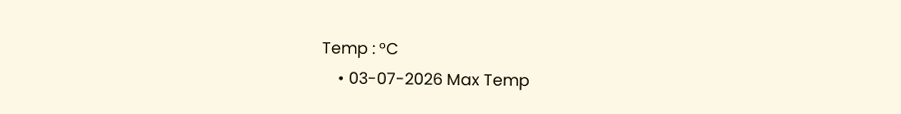Temp : °C
    • 03-07-2026 Max Temp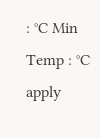: °C Min Temp : °C
apply